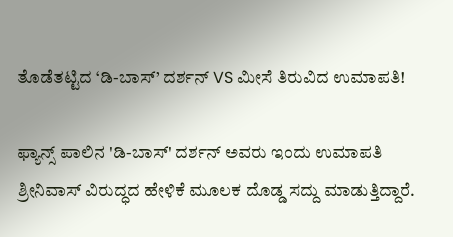ತೊಡೆತಟ್ಟಿದ ‘ಡಿ-ಬಾಸ್’ ದರ್ಶನ್ VS ಮೀಸೆ ತಿರುವಿದ ಉಮಾಪತಿ!

ಫ್ಯಾನ್ಸ್ ಪಾಲಿನ 'ಡಿ-ಬಾಸ್' ದರ್ಶನ್ ಅವರು ಇಂದು ಉಮಾಪತಿ ಶ್ರೀನಿವಾಸ್ ವಿರುದ್ಧದ ಹೇಳಿಕೆ ಮೂಲಕ ದೊಡ್ಡ ಸದ್ದು ಮಾಡುತ್ತಿದ್ದಾರೆ.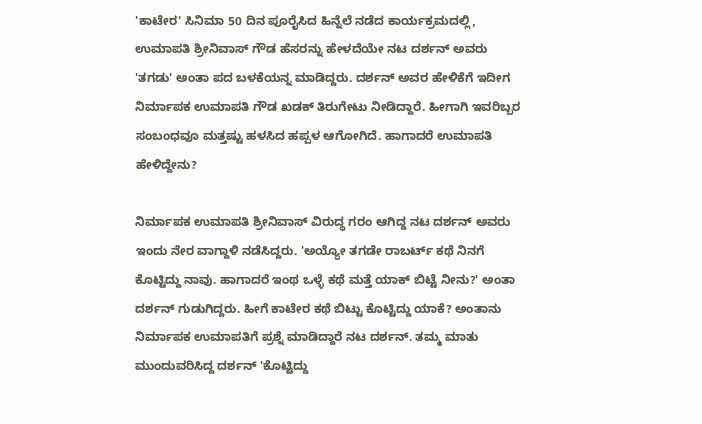'ಕಾಟೇರ' ಸಿನಿಮಾ 50 ದಿನ ಪೂರೈಸಿದ ಹಿನ್ನೆಲೆ ನಡೆದ ಕಾರ್ಯಕ್ರಮದಲ್ಲಿ, ಉಮಾಪತಿ ಶ್ರೀನಿವಾಸ್ ಗೌಡ ಹೆಸರನ್ನು ಹೇಳದೆಯೇ ನಟ ದರ್ಶನ್ ಅವರು 'ತಗಡು' ಅಂತಾ ಪದ ಬಳಕೆಯನ್ನ ಮಾಡಿದ್ದರು. ದರ್ಶನ್ ಅವರ ಹೇಳಿಕೆಗೆ ಇದೀಗ ನಿರ್ಮಾಪಕ ಉಮಾಪತಿ ಗೌಡ ಖಡಕ್ ತಿರುಗೇಟು ನೀಡಿದ್ದಾರೆ. ಹೀಗಾಗಿ ಇವರಿಬ್ಬರ ಸಂಬಂಧವೂ ಮತ್ತಷ್ಟು ಹಳಸಿದ ಹಪ್ಪಳ ಆಗೋಗಿದೆ. ಹಾಗಾದರೆ ಉಮಾಪತಿ ಹೇಳಿದ್ದೇನು?

ನಿರ್ಮಾಪಕ ಉಮಾಪತಿ ಶ್ರೀನಿವಾಸ್ ವಿರುದ್ಧ ಗರಂ ಆಗಿದ್ದ ನಟ ದರ್ಶನ್ ಅವರು ಇಂದು ನೇರ ವಾಗ್ದಾಳಿ ನಡೆಸಿದ್ದರು. 'ಅಯ್ಯೋ ತಗಡೇ ರಾಬರ್ಟ್‌ ಕಥೆ ನಿನಗೆ ಕೊಟ್ಟಿದ್ದು ನಾವು. ಹಾಗಾದರೆ ಇಂಥ ಒಳ್ಳೆ ಕಥೆ ಮತ್ತೆ ಯಾಕ್‌ ಬಿಟ್ಟೆ ನೀನು?' ಅಂತಾ ದರ್ಶನ್ ಗುಡುಗಿದ್ದರು. ಹೀಗೆ ಕಾಟೇರ ಕಥೆ ಬಿಟ್ಟು ಕೊಟ್ಟಿದ್ದು ಯಾಕೆ? ಅಂತಾನು ನಿರ್ಮಾಪಕ ಉಮಾಪತಿಗೆ ಪ್ರಶ್ನೆ ಮಾಡಿದ್ದಾರೆ ನಟ ದರ್ಶನ್. ತಮ್ಮ ಮಾತು ಮುಂದುವರಿಸಿದ್ದ ದರ್ಶನ್ 'ಕೊಟ್ಟಿದ್ದು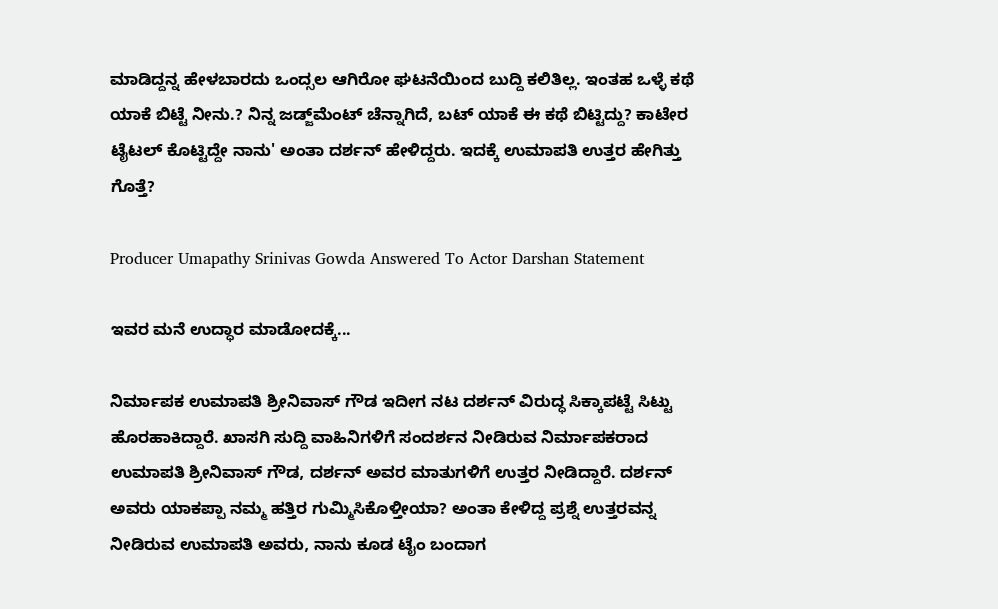ಮಾಡಿದ್ದನ್ನ ಹೇಳಬಾರದು ಒಂದ್ಸಲ ಆಗಿರೋ ಘಟನೆಯಿಂದ ಬುದ್ದಿ ಕಲಿತಿಲ್ಲ. ಇಂತಹ ಒಳ್ಳೆ ಕಥೆ ಯಾಕೆ ಬಿಟ್ಟೆ ನೀನು.? ನಿನ್ನ ಜಡ್ಜ್‌ಮೆಂಟ್‌ ಚೆನ್ನಾಗಿದೆ, ಬಟ್‌ ಯಾಕೆ ಈ ಕಥೆ ಬಿಟ್ಟಿದ್ದು? ಕಾಟೇರ ಟೈಟಲ್‌ ಕೊಟ್ಟಿದ್ದೇ ನಾನು' ಅಂತಾ ದರ್ಶನ್ ಹೇಳಿದ್ದರು. ಇದಕ್ಕೆ ಉಮಾಪತಿ ಉತ್ತರ ಹೇಗಿತ್ತು ಗೊತ್ತೆ?

Producer Umapathy Srinivas Gowda Answered To Actor Darshan Statement

ಇವರ ಮನೆ ಉದ್ಧಾರ ಮಾಡೋದಕ್ಕೆ...

ನಿರ್ಮಾಪಕ ಉಮಾಪತಿ ಶ್ರೀನಿವಾಸ್ ಗೌಡ ಇದೀಗ ನಟ ದರ್ಶನ್ ವಿರುದ್ಧ ಸಿಕ್ಕಾಪಟ್ಟೆ ಸಿಟ್ಟು ಹೊರಹಾಕಿದ್ದಾರೆ. ಖಾಸಗಿ ಸುದ್ದಿ ವಾಹಿನಿಗಳಿಗೆ ಸಂದರ್ಶನ ನೀಡಿರುವ ನಿರ್ಮಾಪಕರಾದ ಉಮಾಪತಿ ಶ್ರೀನಿವಾಸ್ ಗೌಡ, ದರ್ಶನ್ ಅವರ ಮಾತುಗಳಿಗೆ ಉತ್ತರ ನೀಡಿದ್ದಾರೆ. ದರ್ಶನ್ ಅವರು ಯಾಕಪ್ಪಾ ನಮ್ಮ ಹತ್ತಿರ ಗುಮ್ಮಿಸಿಕೊಳ್ತೀಯಾ? ಅಂತಾ ಕೇಳಿದ್ದ ಪ್ರಶ್ನೆ ಉತ್ತರವನ್ನ ನೀಡಿರುವ ಉಮಾಪತಿ ಅವರು, ನಾನು ಕೂಡ ಟೈಂ ಬಂದಾಗ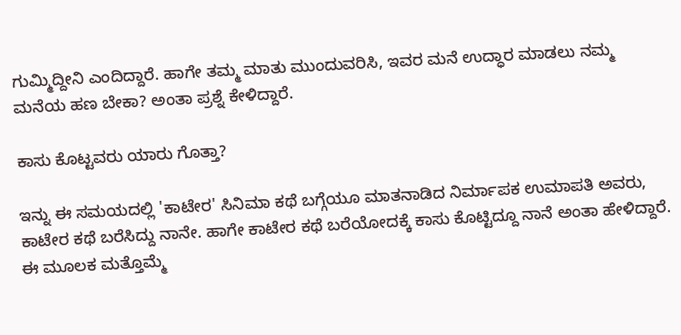ಗುಮ್ಮಿದ್ದೀನಿ ಎಂದಿದ್ದಾರೆ. ಹಾಗೇ ತಮ್ಮ ಮಾತು ಮುಂದುವರಿಸಿ, ಇವರ ಮನೆ ಉದ್ಧಾರ ಮಾಡಲು ನಮ್ಮ ಮನೆಯ ಹಣ ಬೇಕಾ? ಅಂತಾ ಪ್ರಶ್ನೆ ಕೇಳಿದ್ದಾರೆ.

ಕಾಸು ಕೊಟ್ಟವರು ಯಾರು ಗೊತ್ತಾ?

ಇನ್ನು ಈ ಸಮಯದಲ್ಲಿ 'ಕಾಟೇರ' ಸಿನಿಮಾ ಕಥೆ ಬಗ್ಗೆಯೂ ಮಾತನಾಡಿದ ನಿರ್ಮಾಪಕ ಉಮಾಪತಿ ಅವರು, ಕಾಟೇರ ಕಥೆ ಬರೆಸಿದ್ದು ನಾನೇ. ಹಾಗೇ ಕಾಟೇರ ಕಥೆ ಬರೆಯೋದಕ್ಕೆ ಕಾಸು ಕೊಟ್ಟಿದ್ದೂ ನಾನೆ ಅಂತಾ ಹೇಳಿದ್ದಾರೆ. ಈ ಮೂಲಕ ಮತ್ತೊಮ್ಮೆ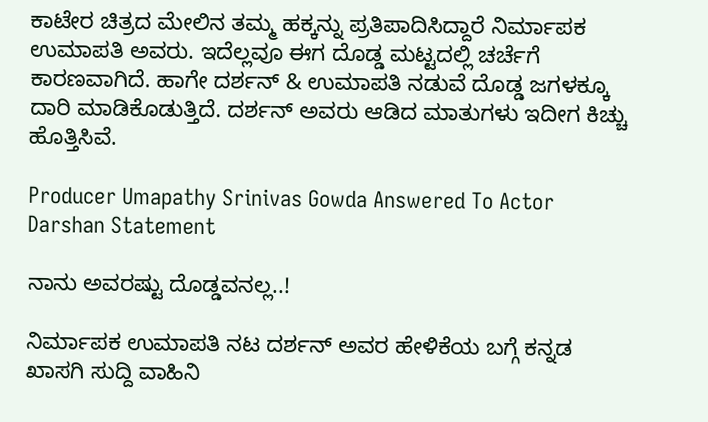ಕಾಟೇರ ಚಿತ್ರದ ಮೇಲಿನ ತಮ್ಮ ಹಕ್ಕನ್ನು ಪ್ರತಿಪಾದಿಸಿದ್ದಾರೆ ನಿರ್ಮಾಪಕ ಉಮಾಪತಿ ಅವರು. ಇದೆಲ್ಲವೂ ಈಗ ದೊಡ್ಡ ಮಟ್ಟದಲ್ಲಿ ಚರ್ಚೆಗೆ ಕಾರಣವಾಗಿದೆ. ಹಾಗೇ ದರ್ಶನ್ & ಉಮಾಪತಿ ನಡುವೆ ದೊಡ್ಡ ಜಗಳಕ್ಕೂ ದಾರಿ ಮಾಡಿಕೊಡುತ್ತಿದೆ. ದರ್ಶನ್ ಅವರು ಆಡಿದ ಮಾತುಗಳು ಇದೀಗ ಕಿಚ್ಚು ಹೊತ್ತಿಸಿವೆ.

Producer Umapathy Srinivas Gowda Answered To Actor Darshan Statement

ನಾನು ಅವರಷ್ಟು ದೊಡ್ಡವನಲ್ಲ..!

ನಿರ್ಮಾಪಕ ಉಮಾಪತಿ ನಟ ದರ್ಶನ್ ಅವರ ಹೇಳಿಕೆಯ ಬಗ್ಗೆ ಕನ್ನಡ ಖಾಸಗಿ ಸುದ್ದಿ ವಾಹಿನಿ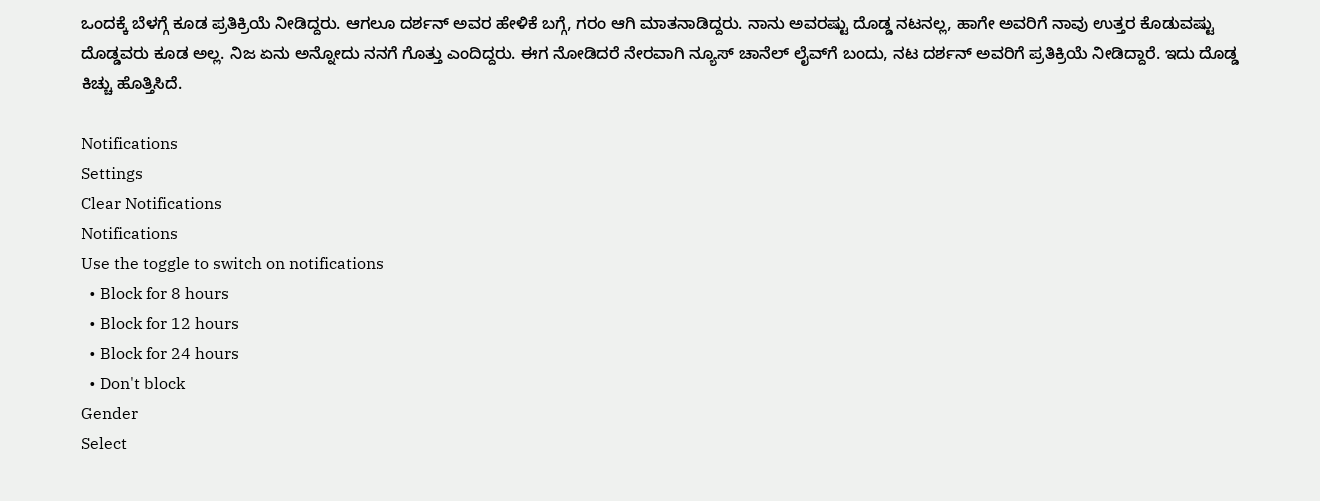ಒಂದಕ್ಕೆ ಬೆಳಗ್ಗೆ ಕೂಡ ಪ್ರತಿಕ್ರಿಯೆ ನೀಡಿದ್ದರು. ಆಗಲೂ ದರ್ಶನ್ ಅವರ ಹೇಳಿಕೆ ಬಗ್ಗೆ, ಗರಂ ಆಗಿ ಮಾತನಾಡಿದ್ದರು. ನಾನು ಅವರಷ್ಟು ದೊಡ್ಡ ನಟನಲ್ಲ, ಹಾಗೇ ಅವರಿಗೆ ನಾವು ಉತ್ತರ ಕೊಡುವಷ್ಟು ದೊಡ್ಡವರು ಕೂಡ ಅಲ್ಲ. ನಿಜ ಏನು ಅನ್ನೋದು ನನಗೆ ಗೊತ್ತು ಎಂದಿದ್ದರು. ಈಗ ನೋಡಿದರೆ ನೇರವಾಗಿ ನ್ಯೂಸ್ ಚಾನೆಲ್ ಲೈವ್‌ಗೆ ಬಂದು, ನಟ ದರ್ಶನ್ ಅವರಿಗೆ ಪ್ರತಿಕ್ರಿಯೆ ನೀಡಿದ್ದಾರೆ. ಇದು ದೊಡ್ಡ ಕಿಚ್ಚು ಹೊತ್ತಿಸಿದೆ.

Notifications
Settings
Clear Notifications
Notifications
Use the toggle to switch on notifications
  • Block for 8 hours
  • Block for 12 hours
  • Block for 24 hours
  • Don't block
Gender
Select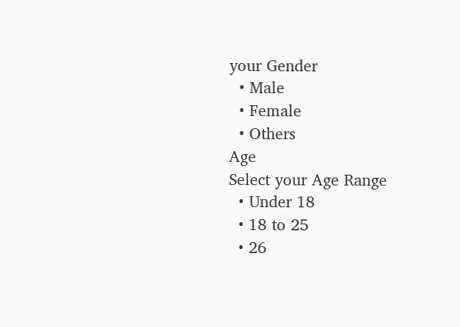your Gender
  • Male
  • Female
  • Others
Age
Select your Age Range
  • Under 18
  • 18 to 25
  • 26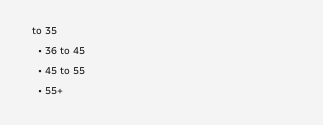to 35
  • 36 to 45
  • 45 to 55
  • 55+